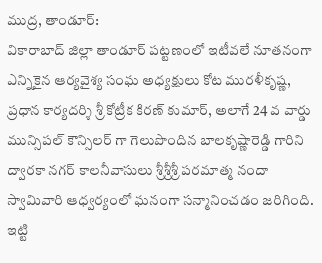ముద్ర, తాండూర్:
వికారాబాద్ జిల్లా తాండూర్ పట్టణంలో ఇటీవలే నూతనంగా ఎన్నికైన ఆర్యవైశ్య సంఘ అధ్యక్షులు కోట మురళీకృష్ణ, ప్రధాన కార్యదర్శి శ్రీ కోట్రీక కిరణ్ కుమార్, అలాగే 24 వ వార్డు మున్సిపల్ కౌన్సిలర్ గా గెలుపొందిన బాలకృష్ణారెడ్డి గారిని ద్వారకా నగర్ కాలనీవాసులు శ్రీశ్రీశ్రీ పరమాత్మ నందా స్వామివారి ఆధ్వర్యంలో ఘనంగా సన్మానించడం జరిగింది. ఇట్టి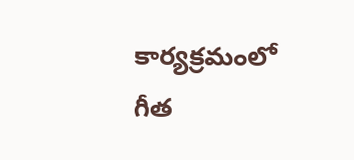కార్యక్రమంలో గీత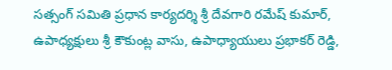సత్సంగ్ సమితి ప్రధాన కార్యదర్శి శ్రీ దేవగారి రమేష్ కుమార్, ఉపాధ్యక్షులు శ్రీ కౌకుంట్ల వాసు, ఉపాధ్యాయులు ప్రభాకర్ రెడ్డి,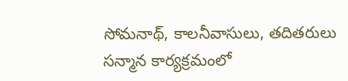సోమనాథ్, కాలనీవాసులు, తదితరులు సన్మాన కార్యక్రమంలో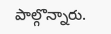పాల్గొన్నారు.